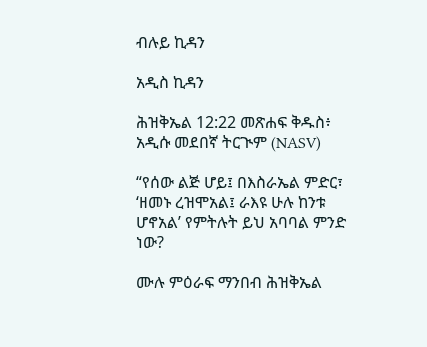ብሉይ ኪዳን

አዲስ ኪዳን

ሕዝቅኤል 12:22 መጽሐፍ ቅዱስ፥ አዲሱ መደበኛ ትርጒም (NASV)

“የሰው ልጅ ሆይ፤ በእስራኤል ምድር፣ ‘ዘመኑ ረዝሞአል፤ ራእዩ ሁሉ ከንቱ ሆኖአል’ የምትሉት ይህ አባባል ምንድ ነው?

ሙሉ ምዕራፍ ማንበብ ሕዝቅኤል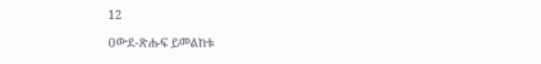12

ዐውደ-ጽሑፍ ይመልከቱ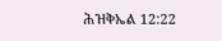ሕዝቅኤል 12:22